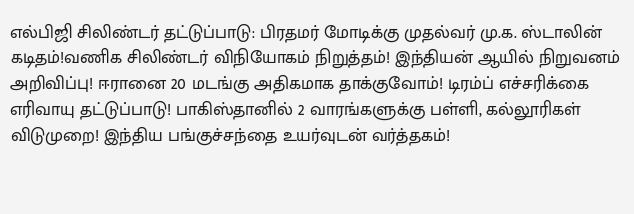எல்பிஜி சிலிண்டர் தட்டுப்பாடு: பிரதமர் மோடிக்கு முதல்வர் மு.க. ஸ்டாலின் கடிதம்!வணிக சிலிண்டர் விநியோகம் நிறுத்தம்! இந்தியன் ஆயில் நிறுவனம் அறிவிப்பு! ஈரானை 20 மடங்கு அதிகமாக தாக்குவோம்! டிரம்ப் எச்சரிக்கை எரிவாயு தட்டுப்பாடு! பாகிஸ்தானில் 2 வாரங்களுக்கு பள்ளி, கல்லூரிகள் விடுமுறை! இந்திய பங்குச்சந்தை உயர்வுடன் வர்த்தகம்!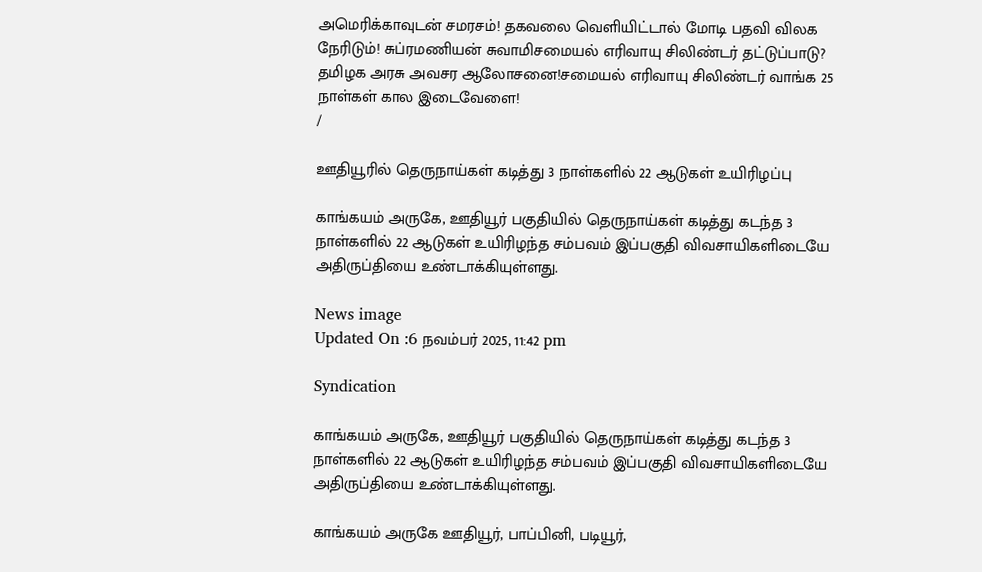அமெரிக்காவுடன் சமரசம்! தகவலை வெளியிட்டால் மோடி பதவி விலக நேரிடும்! சுப்ரமணியன் சுவாமிசமையல் எரிவாயு சிலிண்டர் தட்டுப்பாடு? தமிழக அரசு அவசர ஆலோசனை!சமையல் எரிவாயு சிலிண்டர் வாங்க 25 நாள்கள் கால இடைவேளை!
/

ஊதியூரில் தெருநாய்கள் கடித்து 3 நாள்களில் 22 ஆடுகள் உயிரிழப்பு

காங்கயம் அருகே, ஊதியூர் பகுதியில் தெருநாய்கள் கடித்து கடந்த 3 நாள்களில் 22 ஆடுகள் உயிரிழந்த சம்பவம் இப்பகுதி விவசாயிகளிடையே அதிருப்தியை உண்டாக்கியுள்ளது.

News image
Updated On :6 நவம்பர் 2025, 11:42 pm

Syndication

காங்கயம் அருகே, ஊதியூர் பகுதியில் தெருநாய்கள் கடித்து கடந்த 3 நாள்களில் 22 ஆடுகள் உயிரிழந்த சம்பவம் இப்பகுதி விவசாயிகளிடையே அதிருப்தியை உண்டாக்கியுள்ளது.

காங்கயம் அருகே ஊதியூர், பாப்பினி, படியூர்,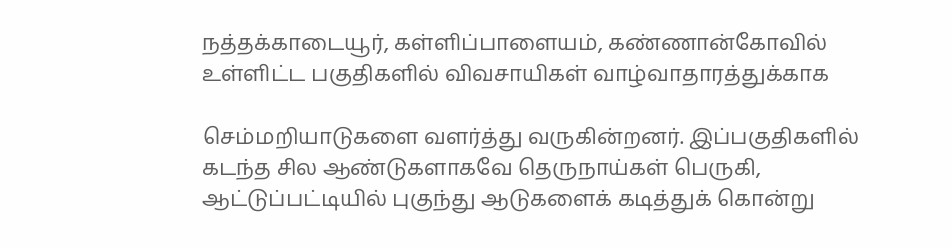நத்தக்காடையூர், கள்ளிப்பாளையம், கண்ணான்கோவில் உள்ளிட்ட பகுதிகளில் விவசாயிகள் வாழ்வாதாரத்துக்காக

செம்மறியாடுகளை வளர்த்து வருகின்றனர். இப்பகுதிகளில் கடந்த சில ஆண்டுகளாகவே தெருநாய்கள் பெருகி, ஆட்டுப்பட்டியில் புகுந்து ஆடுகளைக் கடித்துக் கொன்று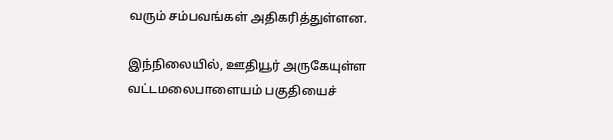வரும் சம்பவங்கள் அதிகரித்துள்ளன.

இந்நிலையில், ஊதியூர் அருகேயுள்ள வட்டமலைபாளையம் பகுதியைச்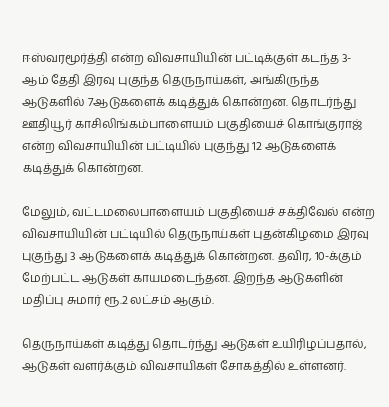ஈஸ்வரமூர்த்தி என்ற விவசாயியின் பட்டிக்குள் கடந்த 3- ஆம் தேதி இரவு புகுந்த தெருநாய்கள், அங்கிருந்த ஆடுகளில் 7ஆடுகளைக் கடித்துக் கொன்றன. தொடர்ந்து ஊதியூர் காசிலிங்கம்பாளையம் பகுதியைச் கொங்குராஜ் என்ற விவசாயியின் பட்டியில் புகுந்து 12 ஆடுகளைக் கடித்துக் கொன்றன.

மேலும், வட்டமலைபாளையம் பகுதியைச் சக்திவேல் என்ற விவசாயியின் பட்டியில் தெருநாய்கள் புதன்கிழமை இரவு புகுந்து 3 ஆடுகளைக் கடித்துக் கொன்றன. தவிர, 10-க்கும் மேற்பட்ட ஆடுகள் காயமடைந்தன. இறந்த ஆடுகளின் மதிப்பு சுமார் ரூ.2 லட்சம் ஆகும்.

தெருநாய்கள் கடித்து தொடர்ந்து ஆடுகள் உயிரிழப்பதால், ஆடுகள் வளர்க்கும் விவசாயிகள் சோகத்தில் உள்ளனர்.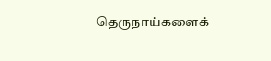தெருநாய்களைக்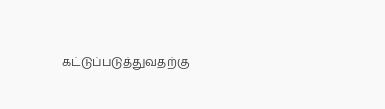கட்டுப்படுத்துவதற்கு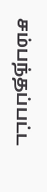சம்பந்தப்பட்ட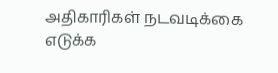அதிகாரிகள் நடவடிக்கை எடுக்க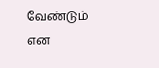வேண்டும் என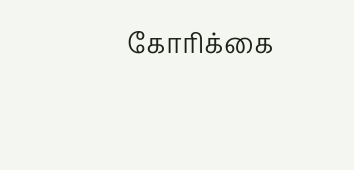கோரிக்கை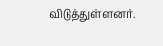விடுத்துள்ளனர்.